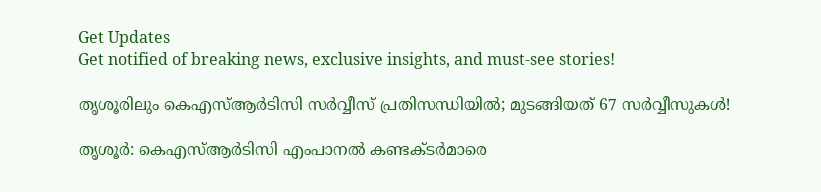Get Updates
Get notified of breaking news, exclusive insights, and must-see stories!

തൃശൂരിലും കെഎസ്ആർടിസി സർവ്വീസ് പ്രതിസന്ധിയിൽ; മുടങ്ങിയത് 67 സർവ്വീസുകൾ!

തൃശൂര്‍: കെഎസ്ആര്‍ടിസി എംപാനല്‍ കണ്ടക്ടര്‍മാരെ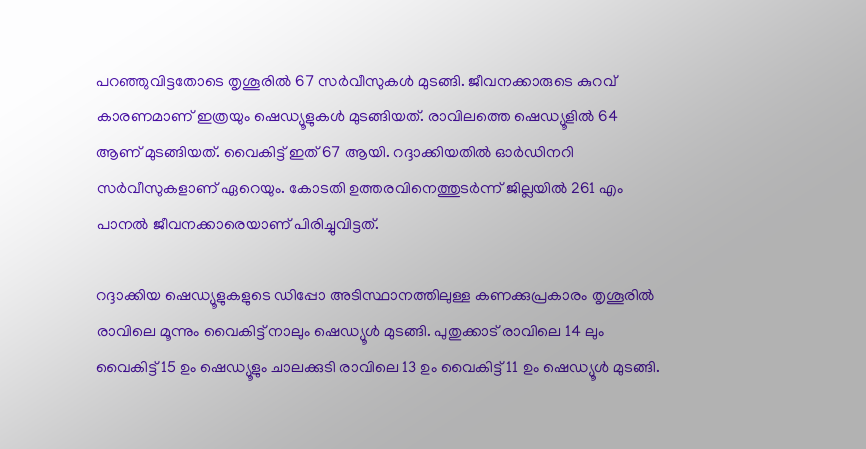പറഞ്ഞുവിട്ടതോടെ തൃശൂരില്‍ 67 സര്‍വീസുകള്‍ മുടങ്ങി. ജീവനക്കാരുടെ കുറവ് കാരണമാണ് ഇത്രയും ഷെഡ്യൂളുകള്‍ മുടങ്ങിയത്. രാവിലത്തെ ഷെഡ്യൂളില്‍ 64 ആണ് മുടങ്ങിയത്. വൈകിട്ട് ഇത് 67 ആയി. റദ്ദാക്കിയതില്‍ ഓര്‍ഡിനറി സര്‍വീസുകളാണ് ഏറെയും. കോടതി ഉത്തരവിനെത്തുടര്‍ന്ന് ജില്ലയില്‍ 261 എം പാനല്‍ ജീവനക്കാരെയാണ് പിരിച്ചുവിട്ടത്.

റദ്ദാക്കിയ ഷെഡ്യൂളുകളുടെ ഡിപ്പോ അടിസ്ഥാനത്തിലുള്ള കണക്കുപ്രകാരം തൃശൂരില്‍ രാവിലെ മൂന്നും വൈകിട്ട് നാലും ഷെഡ്യൂള്‍ മുടങ്ങി. പുതുക്കാട് രാവിലെ 14 ലും വൈകിട്ട് 15 ഉം ഷെഡ്യൂളും ചാലക്കുടി രാവിലെ 13 ഉം വൈകിട്ട് 11 ഉം ഷെഡ്യൂള്‍ മുടങ്ങി.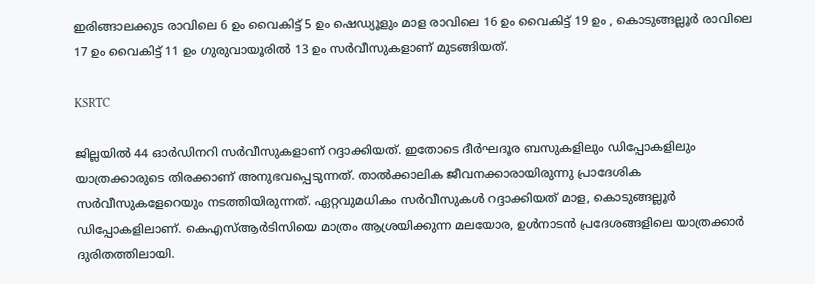ഇരിങ്ങാലക്കുട രാവിലെ 6 ഉം വൈകിട്ട് 5 ഉം ഷെഡ്യൂളും മാള രാവിലെ 16 ഉം വൈകിട്ട് 19 ഉം , കൊടുങ്ങല്ലൂര്‍ രാവിലെ 17 ഉം വൈകിട്ട് 11 ഉം ഗുരുവായൂരില്‍ 13 ഉം സര്‍വീസുകളാണ് മുടങ്ങിയത്.

KSRTC

ജില്ലയില്‍ 44 ഓര്‍ഡിനറി സര്‍വീസുകളാണ് റദ്ദാക്കിയത്. ഇതോടെ ദീര്‍ഘദൂര ബസുകളിലും ഡിപ്പോകളിലും യാത്രക്കാരുടെ തിരക്കാണ് അനുഭവപ്പെടുന്നത്. താല്‍ക്കാലിക ജീവനക്കാരായിരുന്നു പ്രാദേശിക സര്‍വീസുകളേറെയും നടത്തിയിരുന്നത്. ഏറ്റവുമധികം സര്‍വീസുകള്‍ റദ്ദാക്കിയത് മാള, കൊടുങ്ങല്ലൂര്‍ ഡിപ്പോകളിലാണ്. കെഎസ്ആര്‍ടിസിയെ മാത്രം ആശ്രയിക്കുന്ന മലയോര, ഉള്‍നാടന്‍ പ്രദേശങ്ങളിലെ യാത്രക്കാര്‍ ദുരിതത്തിലായി.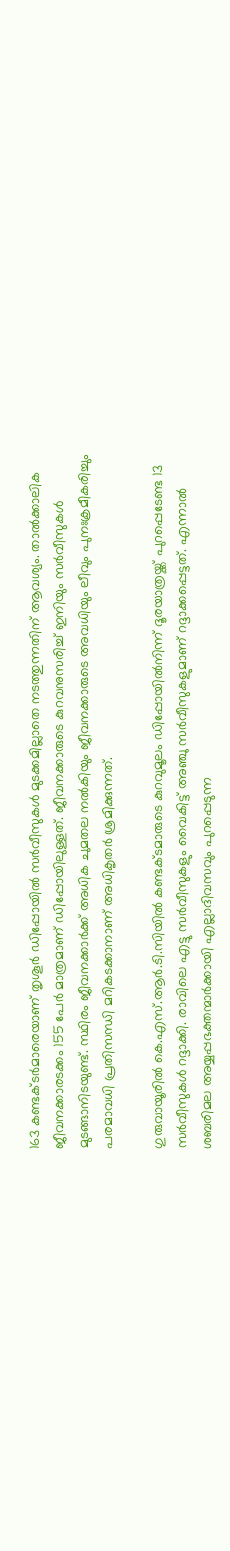163 കണ്ടക്ടര്‍മാരെയാണ് തൃശൂര്‍ ഡിപ്പോയില്‍ സര്‍വീസുകള്‍ മുടക്കമില്ലാതെ നടത്തുന്നതിന് ആവശ്യം. താല്‍ക്കാലിക ജീവനക്കാരടക്കം 155 പേര്‍ മാത്രമാണ് ഡിപ്പോയിലുള്ളത്. ജീവനക്കാരുടെ കുറവനുസരിച്ച് ഇനിയും സര്‍വീസുകള്‍ മുടങ്ങാനിടയുണ്ട്. സ്ഥിരം ജീവനക്കാര്‍ക്ക് അധിക ചുമതല നല്‍കിയും ജീവനക്കാരുടെ അവധിയും ലീവും പുനഃക്രമീകരിച്ചും പരമാവധി പ്രതിസന്ധി മറികടക്കാനാണ് അധികൃതര്‍ ശ്രമിക്കുന്നത്.

ഗുരുവായൂരില്‍ കെ.എസ്.ആര്‍.ടി.സിയില്‍ കണ്ടക്ടമാരുടെ കുറവുമൂലം ഡിപ്പോയില്‍നിന്ന് ദൂരയാത്രയ്ക്ക് പുറപ്പെടേണ്ട 13 സര്‍വീസുകള്‍ റദ്ദാക്കി. രാവിലെ എട്ടു സര്‍വീസുകളും വൈകിട്ട് അഞ്ചു സര്‍വീസുകളുമാണ് റദ്ദാക്കപ്പെട്ടത്. എന്നാല്‍ ശബരിമല അയ്യപ്പഭക്തന്മാര്‍ക്കായി എല്ലാദിവസവും പുറപ്പെടുന്ന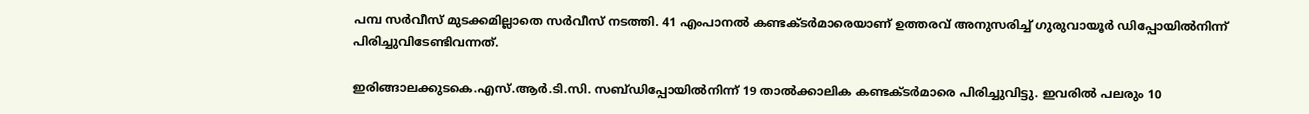പമ്പ സര്‍വീസ് മുടക്കമില്ലാതെ സര്‍വീസ് നടത്തി. 41 എംപാനല്‍ കണ്ടക്ടര്‍മാരെയാണ് ഉത്തരവ് അനുസരിച്ച് ഗുരുവായൂര്‍ ഡിപ്പോയില്‍നിന്ന് പിരിച്ചുവിടേണ്ടിവന്നത്.

ഇരിങ്ങാലക്കുടകെ.എസ്.ആര്‍.ടി.സി. സബ്ഡിപ്പോയില്‍നിന്ന് 19 താല്‍ക്കാലിക കണ്ടക്ടര്‍മാരെ പിരിച്ചുവിട്ടു. ഇവരില്‍ പലരും 10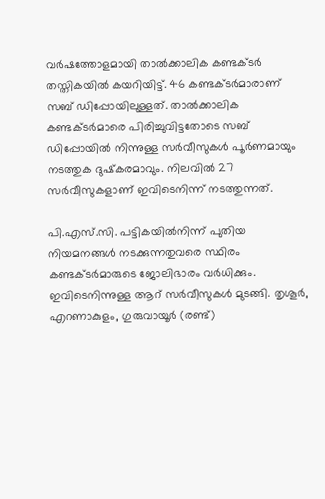വര്‍ഷത്തോളമായി താല്‍ക്കാലിക കണ്ടക്ടര്‍ തസ്തികയില്‍ കയറിയിട്ട്. 46 കണ്ടക്ടര്‍മാരാണ് സബ് ഡിപ്പോയിലുള്ളത്. താല്‍ക്കാലിക കണ്ടക്ടര്‍മാരെ പിരിച്ചുവിട്ടതോടെ സബ് ഡിപ്പോയില്‍ നിന്നുള്ള സര്‍വീസുകള്‍ പൂര്‍ണമായും നടത്തുക ദുഷ്‌കരമാവും. നിലവില്‍ 27 സര്‍വീസുകളാണ് ഇവിടെനിന്ന് നടത്തുന്നത്.

പി.എസ്.സി. പട്ടികയില്‍നിന്ന് പുതിയ നിയമനങ്ങള്‍ നടക്കുന്നതുവരെ സ്ഥിരം കണ്ടക്ടര്‍മാരുടെ ജോലിഭാരം വര്‍ധിക്കും. ഇവിടെനിന്നുള്ള ആറ് സര്‍വീസുകള്‍ മുടങ്ങി. തൃശൂര്‍, എറണാകുളം, ഗുരുവായൂര്‍ (രണ്ട്)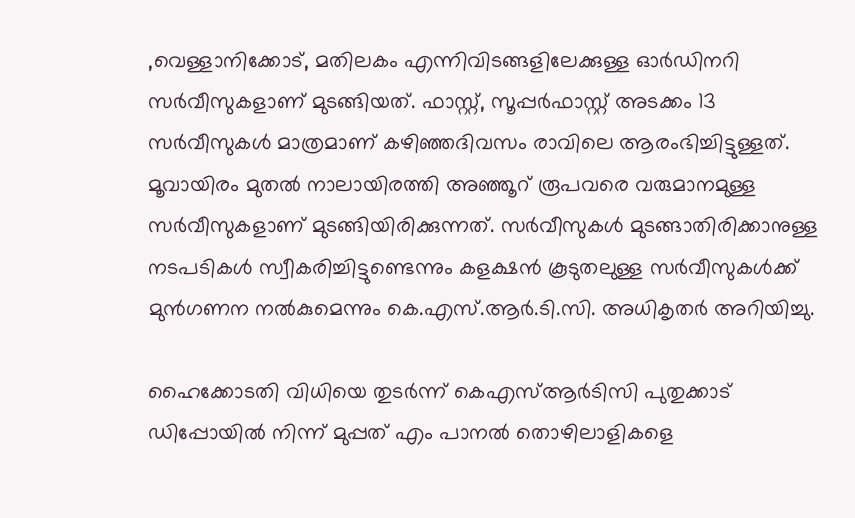,വെള്ളാനിക്കോട്, മതിലകം എന്നിവിടങ്ങളിലേക്കുള്ള ഓര്‍ഡിനറി സര്‍വീസുകളാണ് മുടങ്ങിയത്. ഫാസ്റ്റ്, സൂപ്പര്‍ഫാസ്റ്റ് അടക്കം 13 സര്‍വീസുകള്‍ മാത്രമാണ് കഴിഞ്ഞദിവസം രാവിലെ ആരംഭിച്ചിട്ടുള്ളത്. മൂവായിരം മുതല്‍ നാലായിരത്തി അഞ്ഞൂറ് രൂപവരെ വരുമാനമുള്ള സര്‍വീസുകളാണ് മുടങ്ങിയിരിക്കുന്നത്. സര്‍വീസുകള്‍ മുടങ്ങാതിരിക്കാനുള്ള നടപടികള്‍ സ്വീകരിച്ചിട്ടുണ്ടെന്നും കളക്ഷന്‍ കൂടുതലുള്ള സര്‍വീസുകള്‍ക്ക് മുന്‍ഗണന നല്‍കുമെന്നും കെ.എസ്.ആര്‍.ടി.സി. അധികൃതര്‍ അറിയിച്ചു.

ഹൈക്കോടതി വിധിയെ തുടര്‍ന്ന് കെഎസ്ആര്‍ടിസി പുതുക്കാട് ഡിപ്പോയില്‍ നിന്ന് മുപ്പത് എം പാനല്‍ തൊഴിലാളികളെ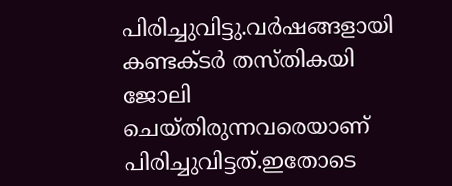പിരിച്ചുവിട്ടു.വര്‍ഷങ്ങളായി കണ്ടക്ടര്‍ തസ്തികയി ജോലി ചെയ്തിരുന്നവരെയാണ് പിരിച്ചുവിട്ടത്.ഇതോടെ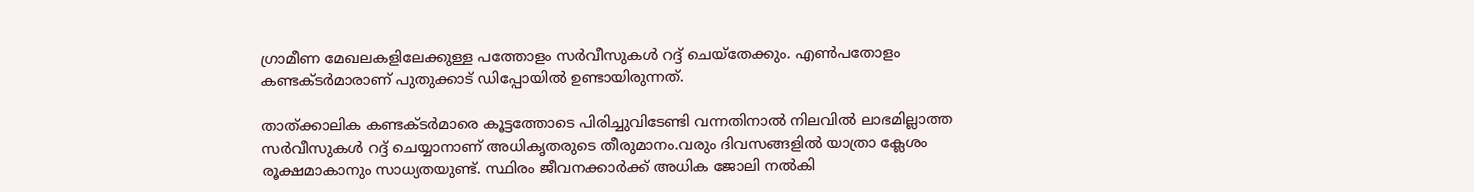ഗ്രാമീണ മേഖലകളിലേക്കുള്ള പത്തോളം സര്‍വീസുകള്‍ റദ്ദ് ചെയ്‌തേക്കും. എണ്‍പതോളം കണ്ടക്ടര്‍മാരാണ് പുതുക്കാട് ഡിപ്പോയില്‍ ഉണ്ടായിരുന്നത്.

താത്ക്കാലിക കണ്ടക്ടര്‍മാരെ കൂട്ടത്തോടെ പിരിച്ചുവിടേണ്ടി വന്നതിനാല്‍ നിലവില്‍ ലാഭമില്ലാത്ത സര്‍വീസുകള്‍ റദ്ദ് ചെയ്യാനാണ് അധികൃതരുടെ തീരുമാനം.വരും ദിവസങ്ങളില്‍ യാത്രാ ക്ലേശം രൂക്ഷമാകാനും സാധ്യതയുണ്ട്. സ്ഥിരം ജീവനക്കാര്‍ക്ക് അധിക ജോലി നല്‍കി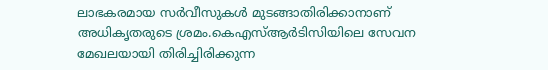ലാഭകരമായ സര്‍വീസുകള്‍ മുടങ്ങാതിരിക്കാനാണ് അധികൃതരുടെ ശ്രമം.കെഎസ്ആര്‍ടിസിയിലെ സേവന മേഖലയായി തിരിച്ചിരിക്കുന്ന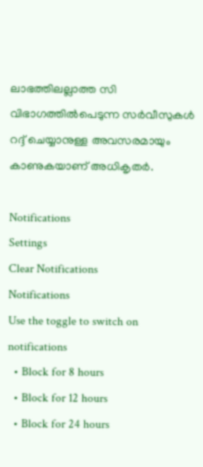ലാഭത്തിലല്ലാത്ത സി വിഭാഗത്തില്‍പെടുന്ന സര്‍വീസുകള്‍ റദ്ദ് ചെയ്യാനുള്ള അവസരമായും കാണുകയാണ് അധികൃതര്‍.

Notifications
Settings
Clear Notifications
Notifications
Use the toggle to switch on notifications
  • Block for 8 hours
  • Block for 12 hours
  • Block for 24 hours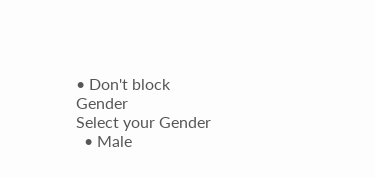• Don't block
Gender
Select your Gender
  • Male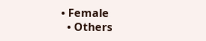• Female
  • Others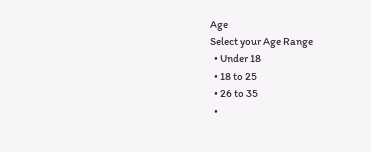Age
Select your Age Range
  • Under 18
  • 18 to 25
  • 26 to 35
  •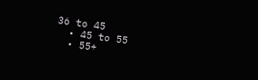36 to 45
  • 45 to 55
  • 55+